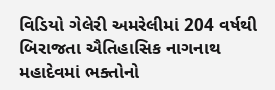વિડિયો ગેલેરી અમરેલીમાં 204 વર્ષથી બિરાજતા ઐતિહાસિક નાગનાથ મહાદેવમાં ભક્તોનો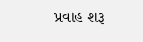પ્રવાહ શરૂ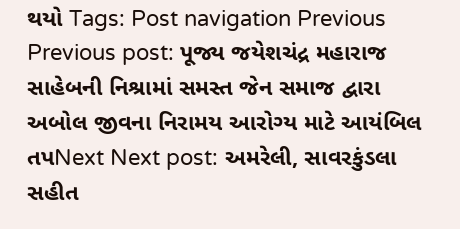થયો Tags: Post navigation Previous Previous post: પૂજ્ય જયેશચંદ્ર મહારાજ સાહેબની નિશ્રામાં સમસ્ત જેન સમાજ દ્વારા અબોલ જીવના નિરામય આરોગ્ય માટે આયંબિલ તપNext Next post: અમરેલી, સાવરકુંડલા સહીત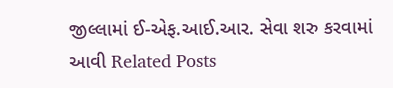જીલ્લામાં ઈ-એફ.આઈ.આર. સેવા શરુ કરવામાં આવી Related Posts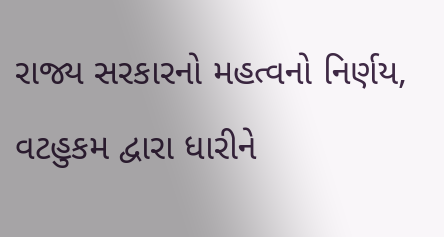રાજ્ય સરકારનો મહત્વનો નિર્ણય, વટહુકમ દ્વારા ધારીને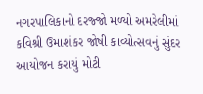નગરપાલિકાનો દરજ્જો મળ્યો અમરેલીમાં કવિશ્રી ઉમાશંકર જોષી કાવ્યોત્સવનું સુંદર આયોજન કરાયું મોટી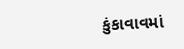કુંકાવાવમાં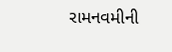રામનવમીની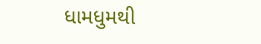ધામધુમથી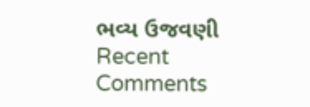ભવ્ય ઉજવણી
Recent Comments